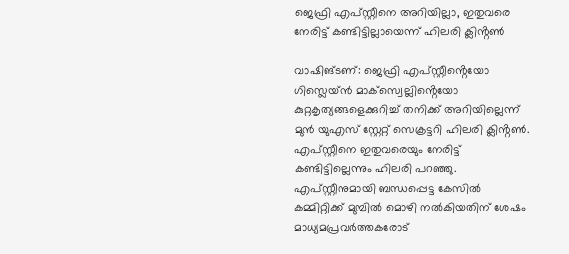ജെഫ്രി എപ്സ്റ്റീനെ അറിയില്ലാ, ഇതുവരെ നേരിട്ട് കണ്ടിട്ടില്ലായെന്ന് ഹിലരി ക്ലിൻ്റൺ

വാഷിങ്ടണ്: ജെഫ്രി എപ്സ്റ്റീൻ്റെയോ ഗിസ്ലെയ്ൻ മാക്സ്വെല്ലിൻ്റെയോ കുറ്റകൃത്യങ്ങളെക്കുറിച്ച് തനിക്ക് അറിയില്ലെന്ന് മുൻ യുഎസ് സ്റ്റേറ്റ് സെക്രട്ടറി ഹിലരി ക്ലിൻ്റൺ. എപ്സ്റ്റീനെ ഇതുവരെയും നേരിട്ട് കണ്ടിട്ടില്ലെന്നും ഹിലരി പറഞ്ഞു. എപ്സ്റ്റീനുമായി ബന്ധപ്പെട്ട കേസിൽ കമ്മിറ്റിക്ക് മുമ്പിൽ മൊഴി നൽകിയതിന് ശേഷം മാധ്യമപ്രവർത്തകരോട്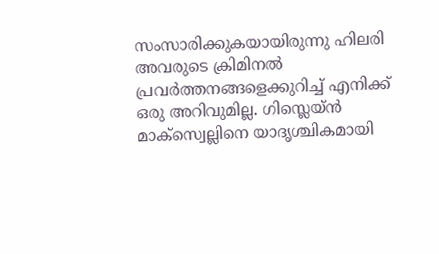സംസാരിക്കുകയായിരുന്നു ഹിലരി
അവരുടെ ക്രിമിനൽ പ്രവർത്തനങ്ങളെക്കുറിച്ച് എനിക്ക് ഒരു അറിവുമില്ല. ഗിസ്ലെയ്ൻ മാക്സ്വെല്ലിനെ യാദൃശ്ചികമായി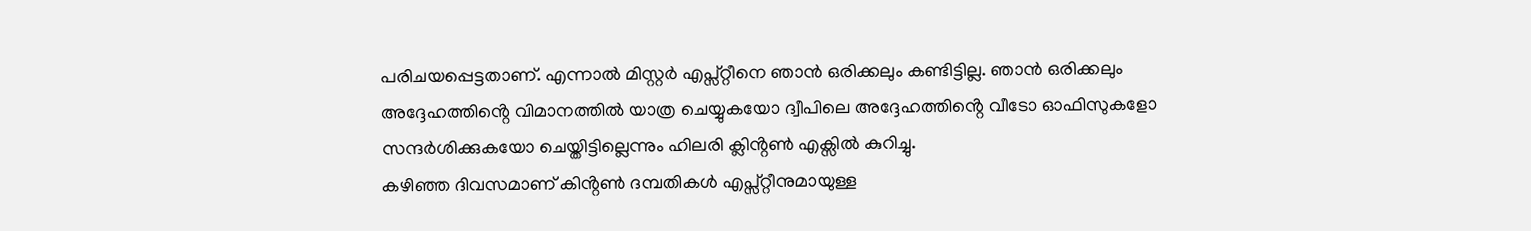പരിചയപ്പെട്ടതാണ്. എന്നാൽ മിസ്റ്റർ എപ്സ്റ്റീനെ ഞാൻ ഒരിക്കലും കണ്ടിട്ടില്ല. ഞാൻ ഒരിക്കലും അദ്ദേഹത്തിൻ്റെ വിമാനത്തിൽ യാത്ര ചെയ്യുകയോ ദ്വീപിലെ അദ്ദേഹത്തിൻ്റെ വീടോ ഓഫിസുകളോ സന്ദർശിക്കുകയോ ചെയ്തിട്ടില്ലെന്നും ഹിലരി ക്ലിൻ്റൺ എക്സിൽ കുറിച്ചു.
കഴിഞ്ഞ ദിവസമാണ് കിൻ്റൺ ദമ്പതികൾ എപ്സ്റ്റീനുമായുള്ള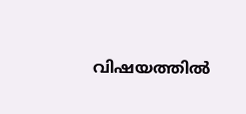വിഷയത്തിൽ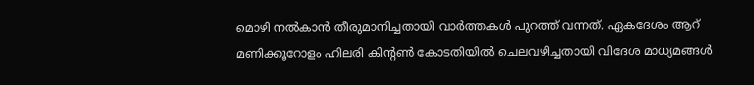മൊഴി നൽകാൻ തീരുമാനിച്ചതായി വാർത്തകൾ പുറത്ത് വന്നത്. ഏകദേശം ആറ് മണിക്കൂറോളം ഹിലരി കിൻ്റൺ കോടതിയിൽ ചെലവഴിച്ചതായി വിദേശ മാധ്യമങ്ങൾ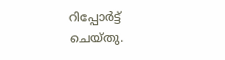റിപ്പോർട്ട് ചെയ്തു.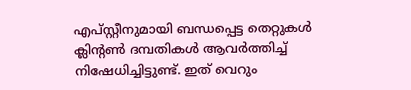എപ്സ്റ്റീനുമായി ബന്ധപ്പെട്ട തെറ്റുകൾ ക്ലിൻ്റൺ ദമ്പതികൾ ആവർത്തിച്ച് നിഷേധിച്ചിട്ടുണ്ട്. ഇത് വെറും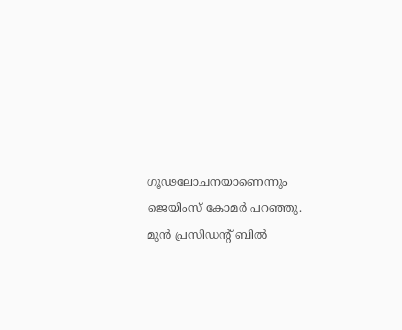ഗൂഢലോചനയാണെന്നും ജെയിംസ് കോമർ പറഞ്ഞു. മുൻ പ്രസിഡൻ്റ് ബിൽ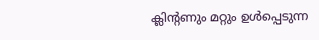ക്ലിൻ്റണും മറ്റും ഉൾപ്പെടുന്ന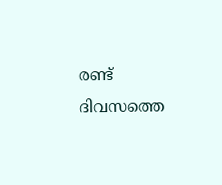രണ്ട് ദിവസത്തെ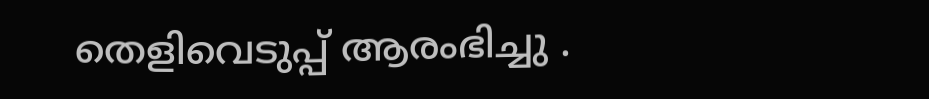തെളിവെടുപ്പ് ആരംഭിച്ചു .